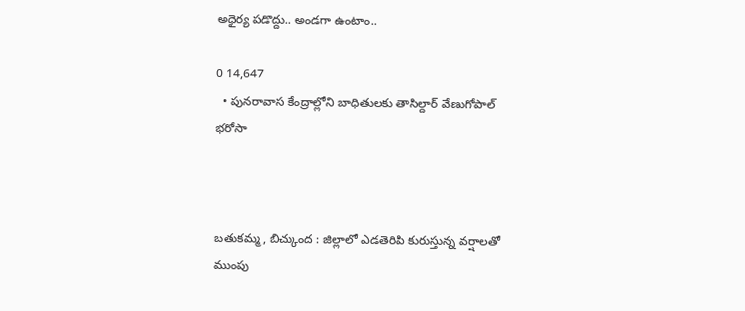అధైర్య పడొద్దు.. అండగా ఉంటాం..

0 14,647
  • పునరావాస కేంద్రాల్లోని బాధితులకు తాసిల్దార్ వేణుగోపాల్ భరోసా



బతుకమ్మ, బిచ్కుంద : జిల్లాలో ఎడతెరిపి కురుస్తున్న వర్షాలతో ముంపు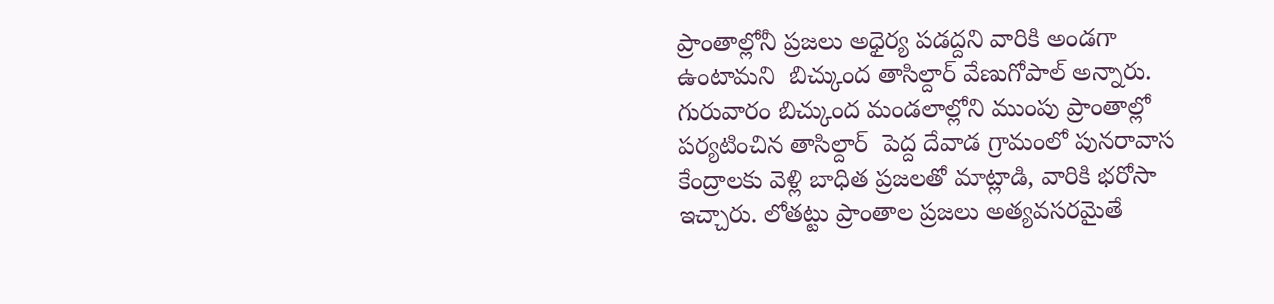ప్రాంతాల్లోనీ ప్రజలు అధైర్య పడద్దని వారికి అండగా ఉంటామని  బిచ్కుంద తాసిల్దార్ వేణుగోపాల్ అన్నారు. గురువారం బిచ్కుంద మండలాల్లోని ముంపు ప్రాంతాల్లో పర్యటించిన తాసిల్దార్  పెద్ద దేవాడ గ్రామంలో పునరావాస కేంద్రాలకు వెళ్లి బాధిత ప్రజలతో మాట్లాడి, వారికి భరోసా ఇచ్చారు. లోతట్టు ప్రాంతాల ప్రజలు అత్యవసరమైతే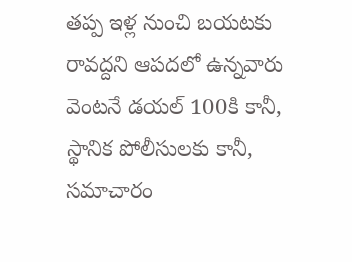తప్ప ఇళ్ల నుంచి బయటకు రావద్దని ఆపదలో ఉన్నవారు వెంటనే డయల్ 100కి కానీ, స్థానిక పోలీసులకు కానీ, సమాచారం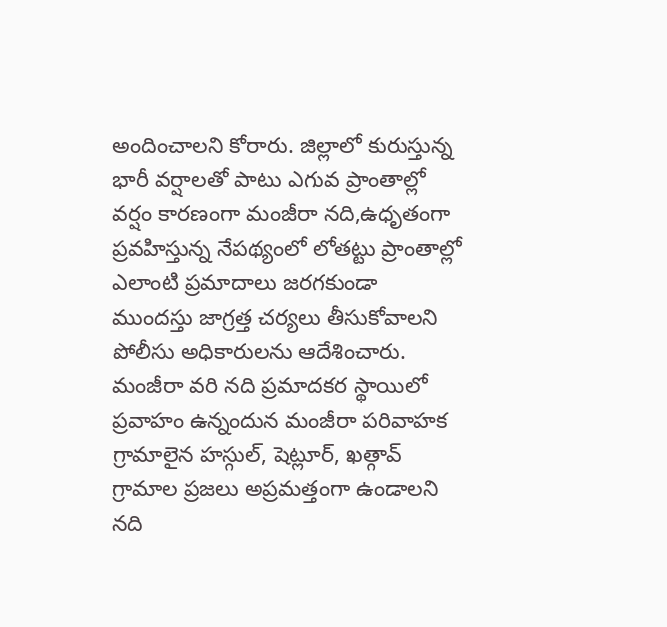అందించాలని కోరారు. జిల్లాలో కురుస్తున్న భారీ వర్షాలతో పాటు ఎగువ ప్రాంతాల్లో వర్షం కారణంగా మంజీరా నది,ఉధృతంగా ప్రవహిస్తున్న నేపథ్యంలో లోతట్టు ప్రాంతాల్లో ఎలాంటి ప్రమాదాలు జరగకుండా ముందస్తు జాగ్రత్త చర్యలు తీసుకోవాలని పోలీసు అధికారులను ఆదేశించారు. మంజీరా వరి నది ప్రమాదకర స్థాయిలో ప్రవాహం ఉన్నందున మంజీరా పరివాహక గ్రామాలైన హస్గుల్, షెట్లూర్, ఖత్గావ్ గ్రామాల ప్రజలు అప్రమత్తంగా ఉండాలని నది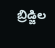బ్రిడ్జిల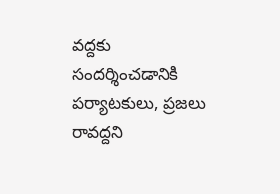వద్దకు సందర్శించడానికి పర్యాటకులు, ప్రజలు రావద్దని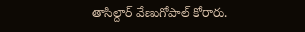తాసిల్దార్ వేణుగోపాల్ కోరారు.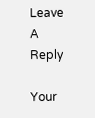Leave A Reply

Your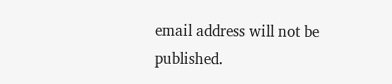email address will not be published.